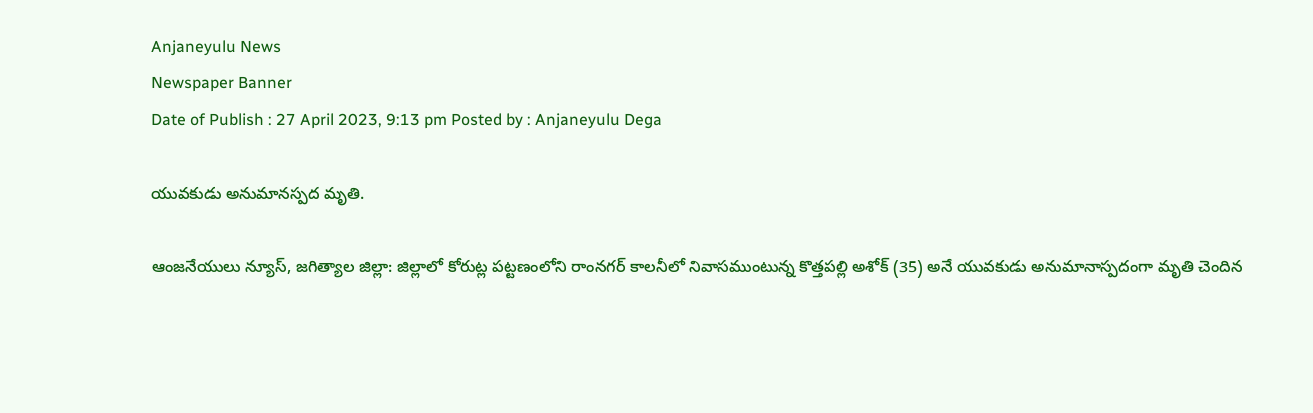Anjaneyulu News
Newspaper Banner
Date of Publish : 27 April 2023, 9:13 pm Posted by : Anjaneyulu Dega

యువకుడు అనుమానస్పద మృతి.

ఆంజనేయులు న్యూస్, జగిత్యాల జిల్లా: జిల్లాలో కోరుట్ల పట్టణంలోని రాంనగర్ కాలనీలో నివాసముంటున్న కొత్తపల్లి అశోక్ (35) అనే యువకుడు అనుమానాస్పదంగా మృతి చెందిన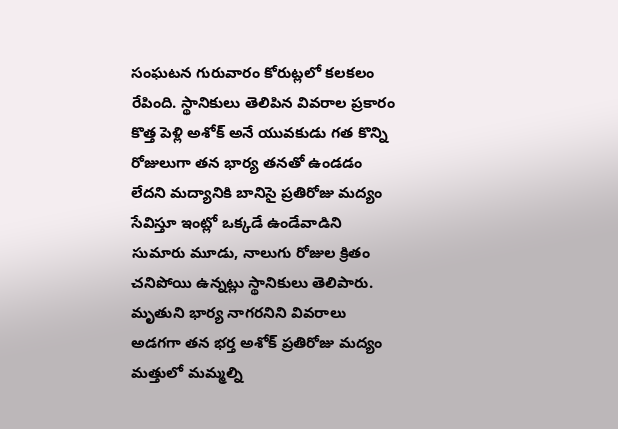సంఘటన గురువారం కోరుట్లలో కలకలం రేపింది. స్థానికులు తెలిపిన వివరాల ప్రకారం కొత్త పెళ్లి అశోక్ అనే యువకుడు గత కొన్ని రోజులుగా తన భార్య తనతో ఉండడం లేదని మద్యానికి బానిసై ప్రతిరోజు మద్యం సేవిస్తూ ఇంట్లో ఒక్కడే ఉండేవాడిని సుమారు మూడు, నాలుగు రోజుల క్రితం చనిపోయి ఉన్నట్లు స్థానికులు తెలిపారు. మృతుని భార్య నాగరనిని వివరాలు అడగగా తన భర్త అశోక్ ప్రతిరోజు మద్యం మత్తులో మమ్మల్ని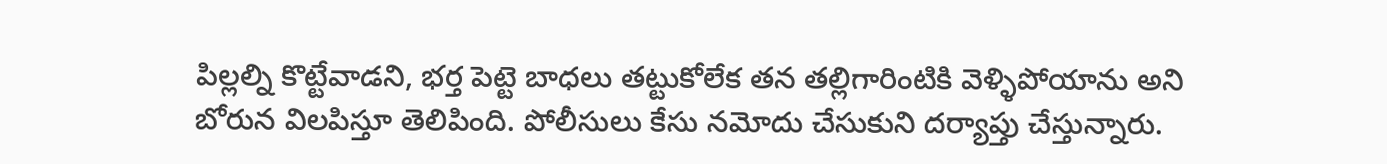పిల్లల్ని కొట్టేవాడని, భర్త పెట్టె బాధలు తట్టుకోలేక తన తల్లిగారింటికి వెళ్ళిపోయాను అని బోరున విలపిస్తూ తెలిపింది. పోలీసులు కేసు నమోదు చేసుకుని దర్యాప్తు చేస్తున్నారు.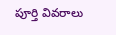పూర్తి వివరాలు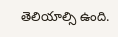తెలియాల్సి ఉంది.